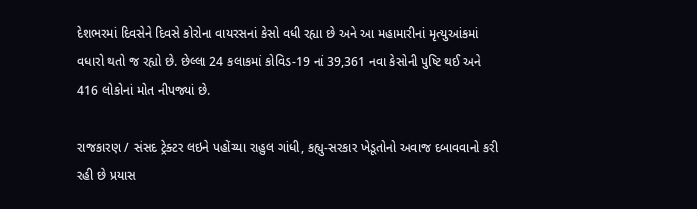દેશભરમાં દિવસેને દિવસે કોરોના વાયરસનાં કેસો વધી રહ્યા છે અને આ મહામારીનાં મૃત્યુઆંકમાં વધારો થતો જ રહ્યો છે. છેલ્લા 24 કલાકમાં કોવિડ-19 નાં 39,361 નવા કેસોની પુષ્ટિ થઈ અને 416 લોકોનાં મોત નીપજ્યાં છે.

રાજકારણ / સંસદ ટ્રેક્ટર લઇને પહોંચ્યા રાહુલ ગાંધી, કહ્યુ-સરકાર ખેડૂતોનો અવાજ દબાવવાનો કરી રહી છે પ્રયાસ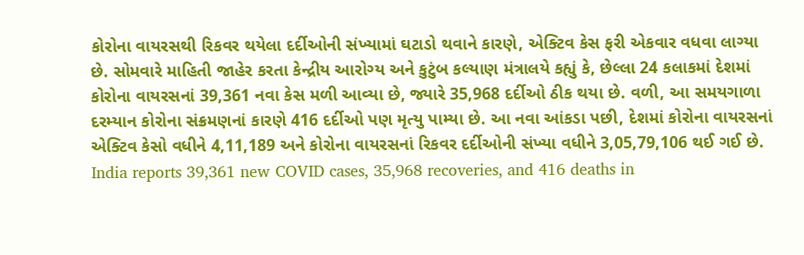કોરોના વાયરસથી રિકવર થયેલા દર્દીઓની સંખ્યામાં ઘટાડો થવાને કારણે, એક્ટિવ કેસ ફરી એકવાર વધવા લાગ્યા છે. સોમવારે માહિતી જાહેર કરતા કેન્દ્રીય આરોગ્ય અને કુટુંબ કલ્યાણ મંત્રાલયે કહ્યું કે, છેલ્લા 24 કલાકમાં દેશમાં કોરોના વાયરસનાં 39,361 નવા કેસ મળી આવ્યા છે, જ્યારે 35,968 દર્દીઓ ઠીક થયા છે. વળી, આ સમયગાળા દરમ્યાન કોરોના સંક્રમણનાં કારણે 416 દર્દીઓ પણ મૃત્યુ પામ્યા છે. આ નવા આંકડા પછી, દેશમાં કોરોના વાયરસનાં એક્ટિવ કેસો વધીને 4,11,189 અને કોરોના વાયરસનાં રિકવર દર્દીઓની સંખ્યા વધીને 3,05,79,106 થઈ ગઈ છે.
India reports 39,361 new COVID cases, 35,968 recoveries, and 416 deaths in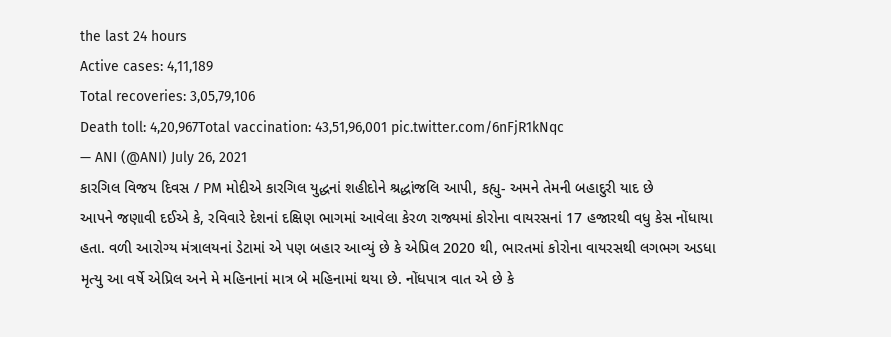the last 24 hours
Active cases: 4,11,189
Total recoveries: 3,05,79,106
Death toll: 4,20,967Total vaccination: 43,51,96,001 pic.twitter.com/6nFjR1kNqc
— ANI (@ANI) July 26, 2021
કારગિલ વિજય દિવસ / PM મોદીએ કારગિલ યુદ્ધનાં શહીદોને શ્રદ્ધાંજલિ આપી, કહ્યુ- અમને તેમની બહાદુરી યાદ છે
આપને જણાવી દઈએ કે, રવિવારે દેશનાં દક્ષિણ ભાગમાં આવેલા કેરળ રાજ્યમાં કોરોના વાયરસનાં 17 હજારથી વધુ કેસ નોંધાયા હતા. વળી આરોગ્ય મંત્રાલયનાં ડેટામાં એ પણ બહાર આવ્યું છે કે એપ્રિલ 2020 થી, ભારતમાં કોરોના વાયરસથી લગભગ અડધા મૃત્યુ આ વર્ષે એપ્રિલ અને મે મહિનાનાં માત્ર બે મહિનામાં થયા છે. નોંધપાત્ર વાત એ છે કે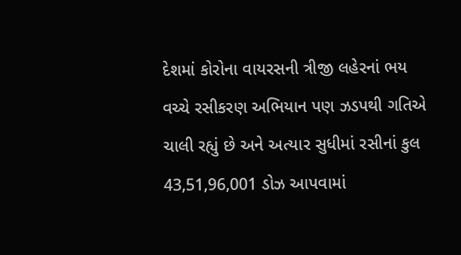દેશમાં કોરોના વાયરસની ત્રીજી લહેરનાં ભય વચ્ચે રસીકરણ અભિયાન પણ ઝડપથી ગતિએ ચાલી રહ્યું છે અને અત્યાર સુધીમાં રસીનાં કુલ 43,51,96,001 ડોઝ આપવામાં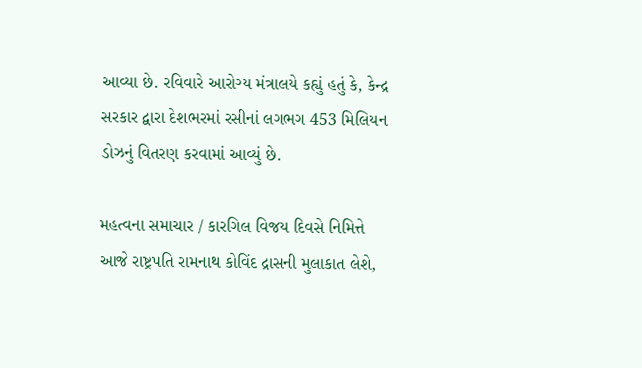આવ્યા છે. રવિવારે આરોગ્ય મંત્રાલયે કહ્યું હતું કે, કેન્દ્ર સરકાર દ્વારા દેશભરમાં રસીનાં લગભગ 453 મિલિયન ડોઝનું વિતરણ કરવામાં આવ્યું છે.

મહત્વના સમાચાર / કારગિલ વિજય દિવસે નિમિત્તે આજે રાષ્ટ્રપતિ રામનાથ કોવિંદ દ્રાસની મુલાકાત લેશે,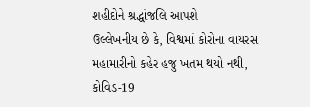શહીદોને શ્રદ્ધાંજલિ આપશે
ઉલ્લેખનીય છે કે, વિશ્વમાં કોરોના વાયરસ મહામારીનો કહેર હજુ ખતમ થયો નથી, કોવિડ-19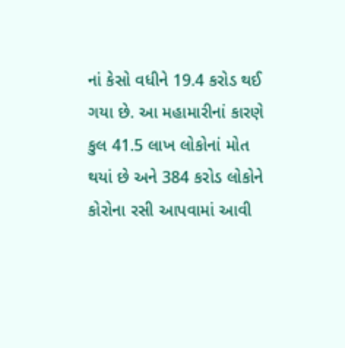નાં કેસો વધીને 19.4 કરોડ થઈ ગયા છે. આ મહામારીનાં કારણે કુલ 41.5 લાખ લોકોનાં મોત થયાં છે અને 384 કરોડ લોકોને કોરોના રસી આપવામાં આવી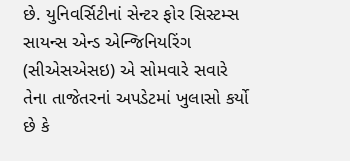છે. યુનિવર્સિટીનાં સેન્ટર ફોર સિસ્ટમ્સ સાયન્સ એન્ડ એન્જિનિયરિંગ (સીએસએસઇ) એ સોમવારે સવારે તેના તાજેતરનાં અપડેટમાં ખુલાસો કર્યો છે કે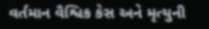વર્તમાન વૈશ્વિક કેસ અને મૃત્યુની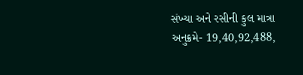સંખ્યા અને રસીની કુલ માત્રા અનુક્રમે- 19,40,92,488,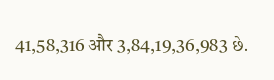41,58,316 और 3,84,19,36,983 છે.